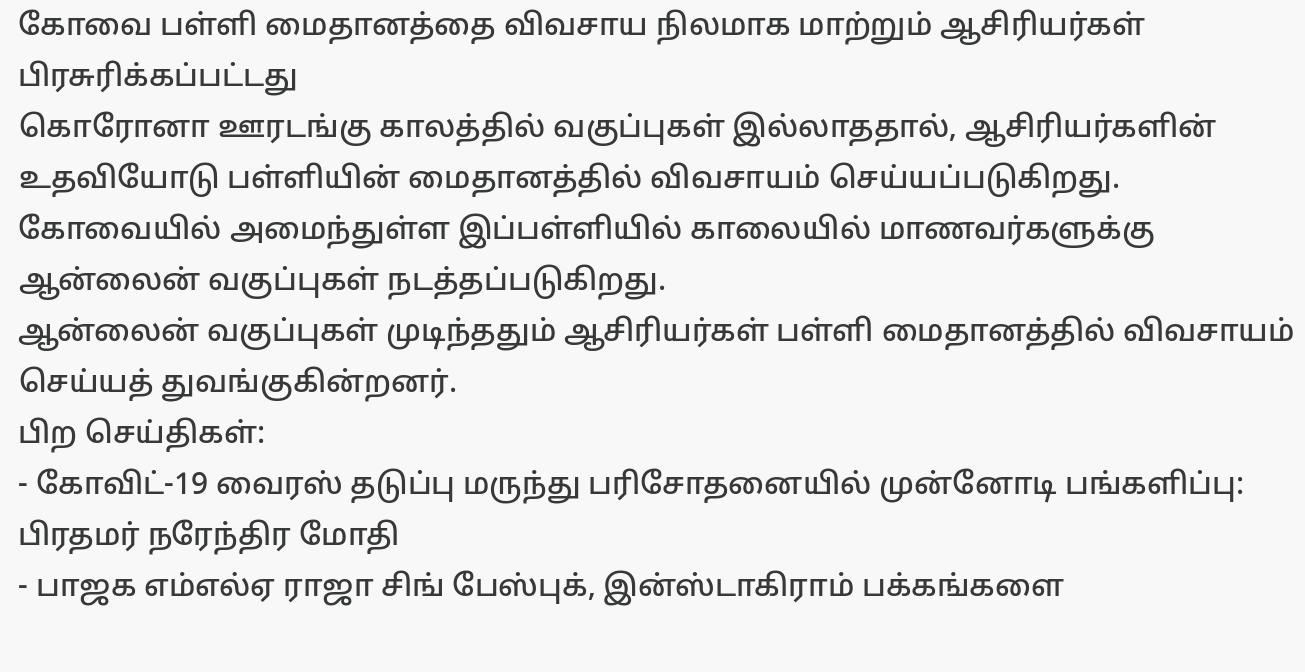கோவை பள்ளி மைதானத்தை விவசாய நிலமாக மாற்றும் ஆசிரியர்கள்
பிரசுரிக்கப்பட்டது
கொரோனா ஊரடங்கு காலத்தில் வகுப்புகள் இல்லாததால், ஆசிரியர்களின் உதவியோடு பள்ளியின் மைதானத்தில் விவசாயம் செய்யப்படுகிறது.
கோவையில் அமைந்துள்ள இப்பள்ளியில் காலையில் மாணவர்களுக்கு ஆன்லைன் வகுப்புகள் நடத்தப்படுகிறது.
ஆன்லைன் வகுப்புகள் முடிந்ததும் ஆசிரியர்கள் பள்ளி மைதானத்தில் விவசாயம் செய்யத் துவங்குகின்றனர்.
பிற செய்திகள்:
- கோவிட்-19 வைரஸ் தடுப்பு மருந்து பரிசோதனையில் முன்னோடி பங்களிப்பு: பிரதமர் நரேந்திர மோதி
- பாஜக எம்எல்ஏ ராஜா சிங் பேஸ்புக், இன்ஸ்டாகிராம் பக்கங்களை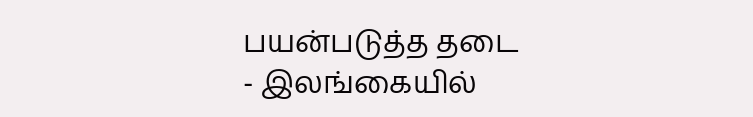பயன்படுத்த தடை
- இலங்கையில்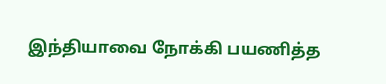இந்தியாவை நோக்கி பயணித்த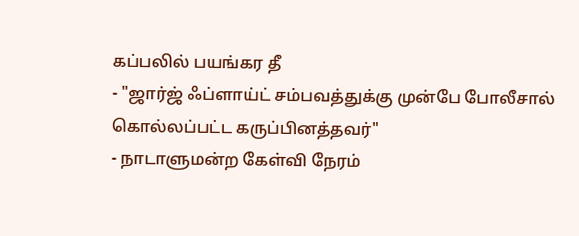கப்பலில் பயங்கர தீ
- "ஜார்ஜ் ஃப்ளாய்ட் சம்பவத்துக்கு முன்பே போலீசால் கொல்லப்பட்ட கருப்பினத்தவர்"
- நாடாளுமன்ற கேள்வி நேரம்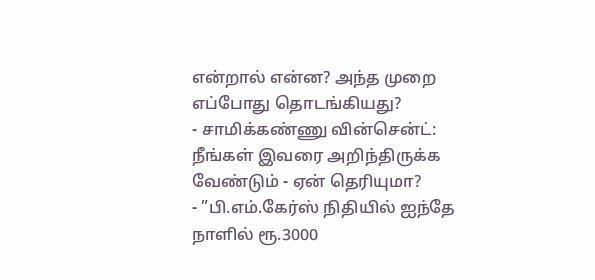என்றால் என்ன? அந்த முறை எப்போது தொடங்கியது?
- சாமிக்கண்ணு வின்சென்ட்: நீங்கள் இவரை அறிந்திருக்க வேண்டும் - ஏன் தெரியுமா?
- ”பி.எம்.கேர்ஸ் நிதியில் ஐந்தே நாளில் ரூ.3000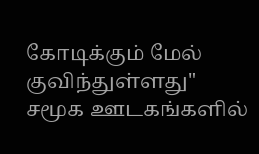கோடிக்கும் மேல் குவிந்துள்ளது"
சமூக ஊடகங்களில்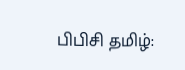பிபிசி தமிழ்: